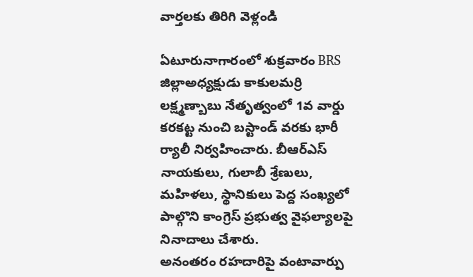వార్తలకు తిరిగి వెళ్లండి

ఏటూరునాగారంలో శుక్రవారం BRS జిల్లాఅధ్యక్షుడు కాకులమర్రి లక్ష్మణ్బాబు నేతృత్వంలో 1వ వార్డు కరకట్ట నుంచి బస్టాండ్ వరకు భారీ ర్యాలీ నిర్వహించారు. బీఆర్ఎస్ నాయకులు, గులాబీ శ్రేణులు, మహిళలు, స్థానికులు పెద్ద సంఖ్యలో పాల్గొని కాంగ్రెస్ ప్రభుత్వ వైఫల్యాలపై నినాదాలు చేశారు.
అనంతరం రహదారిపై వంటావార్పు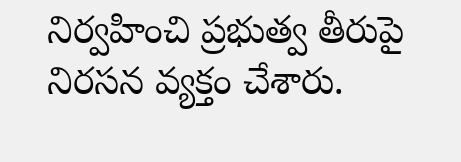నిర్వహించి ప్రభుత్వ తీరుపై నిరసన వ్యక్తం చేశారు.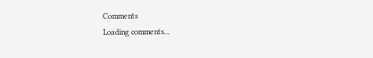Comments
Loading comments...